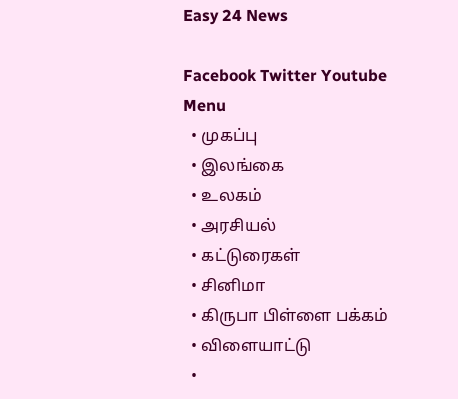Easy 24 News

Facebook Twitter Youtube
Menu
  • முகப்பு
  • இலங்கை
  • உலகம்
  • அரசியல்
  • கட்டுரைகள்
  • சினிமா
  • கிருபா பிள்ளை பக்கம்
  • விளையாட்டு
  •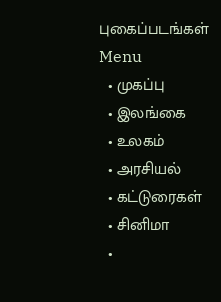புகைப்படங்கள்
Menu
  • முகப்பு
  • இலங்கை
  • உலகம்
  • அரசியல்
  • கட்டுரைகள்
  • சினிமா
  •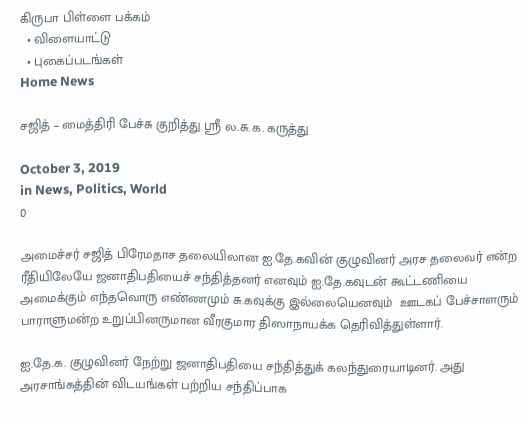கிருபா பிள்ளை பக்கம்
  • விளையாட்டு
  • புகைப்படங்கள்
Home News

சஜித் – மைத்திரி பேச்சு குறித்து ஸ்ரீ ல.சு.க. கருத்து

October 3, 2019
in News, Politics, World
0

அமைச்சர் சஜித் பிரேமதாச தலையிலான ஐ.தே.கவின் குழுவினர் அரச தலைவர் என்ற ரீதியிலேயே ஜனாதிபதியைச் சந்தித்தனர் எனவும் ஐ.தே.கவுடன் கூட்டணியை அமைக்கும் எந்தவொரு எண்ணமும் சு.கவுக்கு இல்லையெனவும்  ஊடகப் பேச்சாளரும் பாராளுமன்ற உறுப்பினருமான வீரகுமார திஸாநாயக்க தெரிவித்துள்ளார்.

ஐ.தே.க. குழுவினர் நேற்று ஜனாதிபதியை சந்தித்துக் கலந்துரையாடினர். அது அரசாங்கத்தின் விடயங்கள் பற்றிய சந்திப்பாக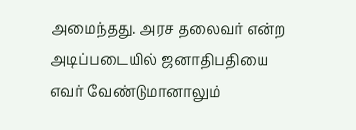அமைந்தது. அரச தலைவர் என்ற அடிப்படையில் ஜனாதிபதியை எவர் வேண்டுமானாலும்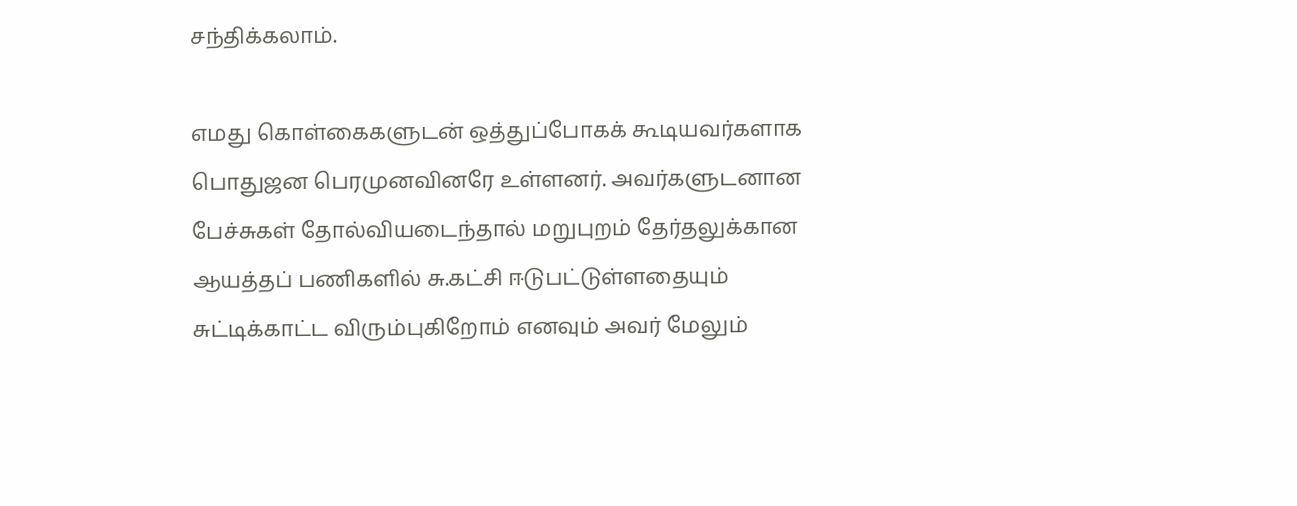சந்திக்கலாம்.

எமது கொள்கைகளுடன் ஒத்துப்போகக் கூடியவர்களாக பொதுஜன பெரமுனவினரே உள்ளனர். அவர்களுடனான பேச்சுகள் தோல்வியடைந்தால் மறுபுறம் தேர்தலுக்கான ஆயத்தப் பணிகளில் சு.கட்சி ஈடுபட்டுள்ளதையும் சுட்டிக்காட்ட விரும்புகிறோம் எனவும் அவர் மேலும்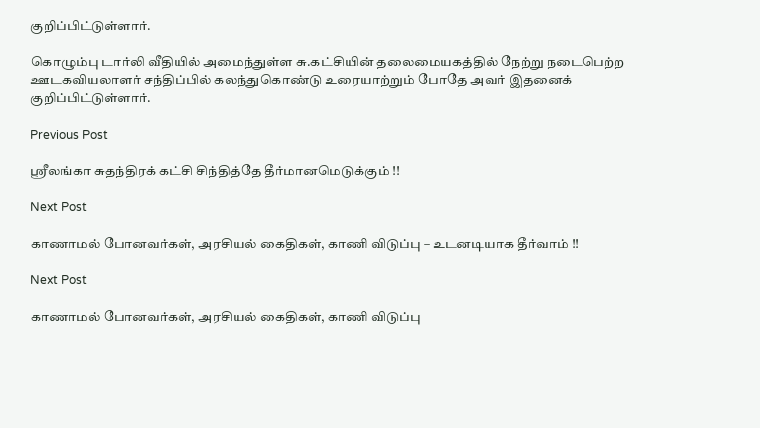குறிப்பிட்டுள்ளார்.

கொழும்பு டார்லி வீதியில் அமைந்துள்ள சு.கட்சியின் தலைமையகத்தில் நேற்று நடைபெற்ற ஊடகவியலாளர் சந்திப்பில் கலந்துகொண்டு உரையாற்றும் போதே அவர் இதனைக் குறிப்பிட்டுள்ளார்.

Previous Post

ஸ்ரீலங்கா சுதந்திரக் கட்சி சிந்தித்தே தீர்மானமெடுக்கும் !!

Next Post

காணாமல் போனவர்கள், அரசியல் கைதிகள், காணி விடுப்பு – உடனடியாக தீர்வாம் !!

Next Post

காணாமல் போனவர்கள், அரசியல் கைதிகள், காணி விடுப்பு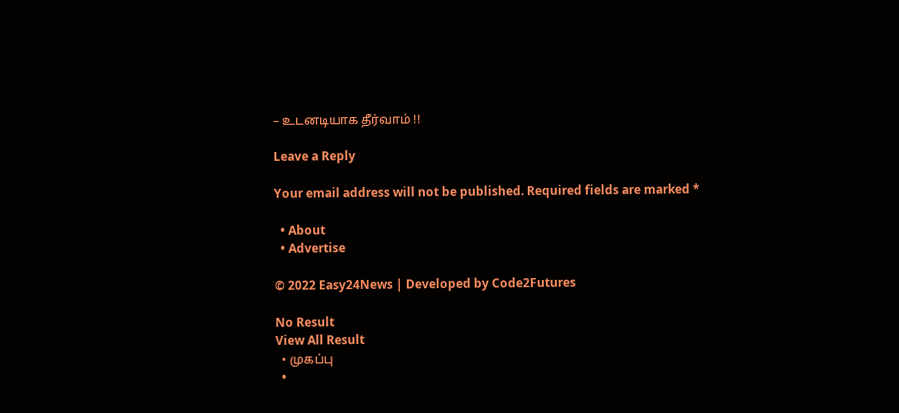– உடனடியாக தீர்வாம் !!

Leave a Reply

Your email address will not be published. Required fields are marked *

  • About
  • Advertise

© 2022 Easy24News | Developed by Code2Futures

No Result
View All Result
  • முகப்பு
  •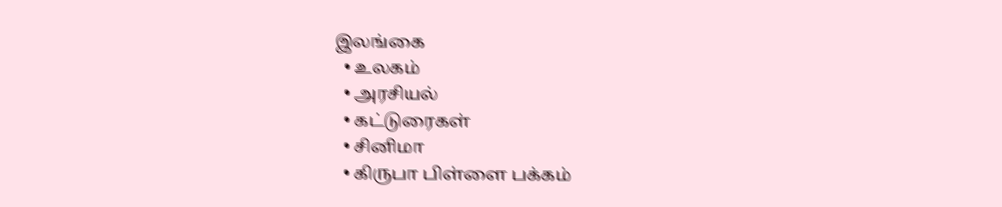இலங்கை
  • உலகம்
  • அரசியல்
  • கட்டுரைகள்
  • சினிமா
  • கிருபா பிள்ளை பக்கம்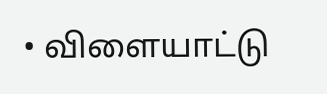• விளையாட்டு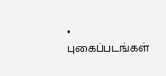• புகைப்படங்கள்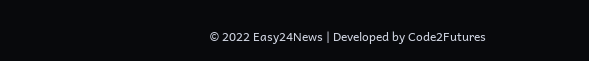© 2022 Easy24News | Developed by Code2Futures